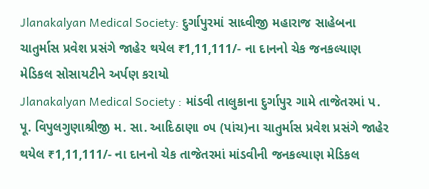Jlanakalyan Medical Society: દુર્ગાપુરમાં સાધ્વીજી મહારાજ સાહેબના ચાતુર્માસ પ્રવેશ પ્રસંગે જાહેર થયેલ ₹1,11,111/- ના દાનનો ચેક જનકલ્યાણ મેડિકલ સોસાયટીને અર્પણ કરાયો
Jlanakalyan Medical Society : માંડવી તાલુકાના દુર્ગાપુર ગામે તાજેતરમાં પ. પૂ. વિપુલગુણાશ્રીજી મ. સા. આદિઠાણા ૦૫ (પાંચ)ના ચાતુર્માસ પ્રવેશ પ્રસંગે જાહેર થયેલ ₹1,11,111/- ના દાનનો ચેક તાજેતરમાં માંડવીની જનકલ્યાણ મેડિકલ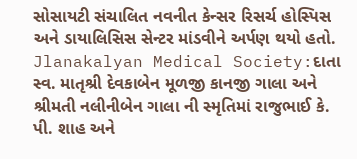સોસાયટી સંચાલિત નવનીત કેન્સર રિસર્ચ હોસ્પિસ અને ડાયાલિસિસ સેન્ટર માંડવીને અર્પણ થયો હતો.
Jlanakalyan Medical Society:દાતા સ્વ. માતૃશ્રી દેવકાબેન મૂળજી કાનજી ગાલા અને શ્રીમતી નલીનીબેન ગાલા ની સ્મૃતિમાં રાજુભાઈ કે. પી. શાહ અને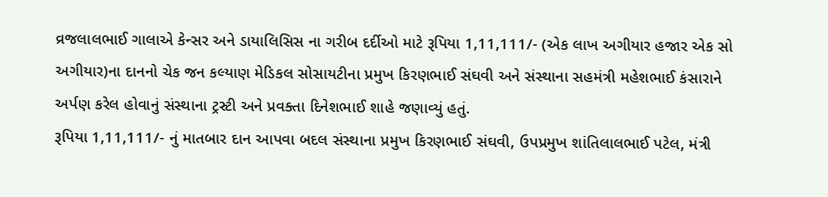વ્રજલાલભાઈ ગાલાએ કેન્સર અને ડાયાલિસિસ ના ગરીબ દર્દીઓ માટે રૂપિયા 1,11,111/- (એક લાખ અગીયાર હજાર એક સો અગીયાર)ના દાનનો ચેક જન કલ્યાણ મેડિકલ સોસાયટીના પ્રમુખ કિરણભાઈ સંઘવી અને સંસ્થાના સહમંત્રી મહેશભાઈ કંસારાને અર્પણ કરેલ હોવાનું સંસ્થાના ટ્રસ્ટી અને પ્રવક્તા દિનેશભાઈ શાહે જણાવ્યું હતું.
રૂપિયા 1,11,111/- નું માતબાર દાન આપવા બદલ સંસ્થાના પ્રમુખ કિરણભાઈ સંઘવી, ઉપપ્રમુખ શાંતિલાલભાઈ પટેલ, મંત્રી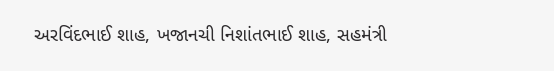અરવિંદભાઈ શાહ, ખજાનચી નિશાંતભાઈ શાહ, સહમંત્રી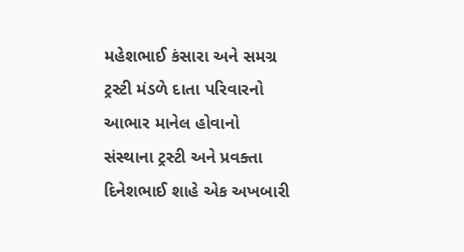મહેશભાઈ કંસારા અને સમગ્ર ટ્રસ્ટી મંડળે દાતા પરિવારનો આભાર માનેલ હોવાનો સંસ્થાના ટ્રસ્ટી અને પ્રવક્તા દિનેશભાઈ શાહે એક અખબારી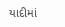યાદીમાં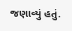જણાવ્યું હતું.